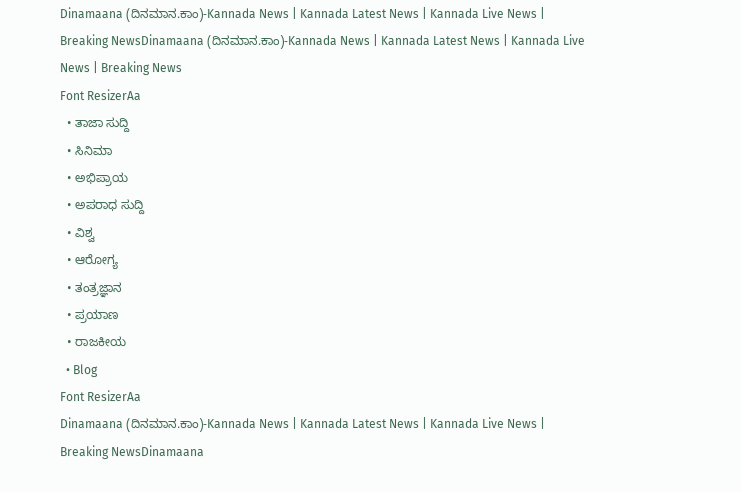Dinamaana (ದಿನಮಾನ.ಕಾಂ)-Kannada News | Kannada Latest News | Kannada Live News | Breaking NewsDinamaana (ದಿನಮಾನ.ಕಾಂ)-Kannada News | Kannada Latest News | Kannada Live News | Breaking News
Font ResizerAa
  • ತಾಜಾ ಸುದ್ದಿ
  • ಸಿನಿಮಾ
  • ಅಭಿಪ್ರಾಯ
  • ಅಪರಾಧ ಸುದ್ದಿ
  • ವಿಶ್ವ
  • ಆರೋಗ್ಯ
  • ತಂತ್ರಜ್ಞಾನ
  • ಪ್ರಯಾಣ
  • ರಾಜಕೀಯ
  • Blog
Font ResizerAa
Dinamaana (ದಿನಮಾನ.ಕಾಂ)-Kannada News | Kannada Latest News | Kannada Live News | Breaking NewsDinamaana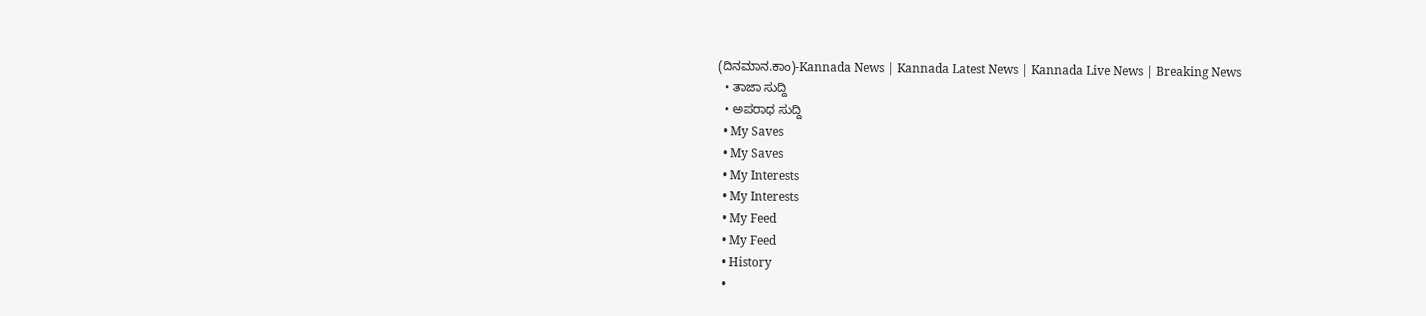(ದಿನಮಾನ.ಕಾಂ)-Kannada News | Kannada Latest News | Kannada Live News | Breaking News
  • ತಾಜಾ ಸುದ್ದಿ
  • ಅಪರಾಧ ಸುದ್ದಿ
  • My Saves
  • My Saves
  • My Interests
  • My Interests
  • My Feed
  • My Feed
  • History
  •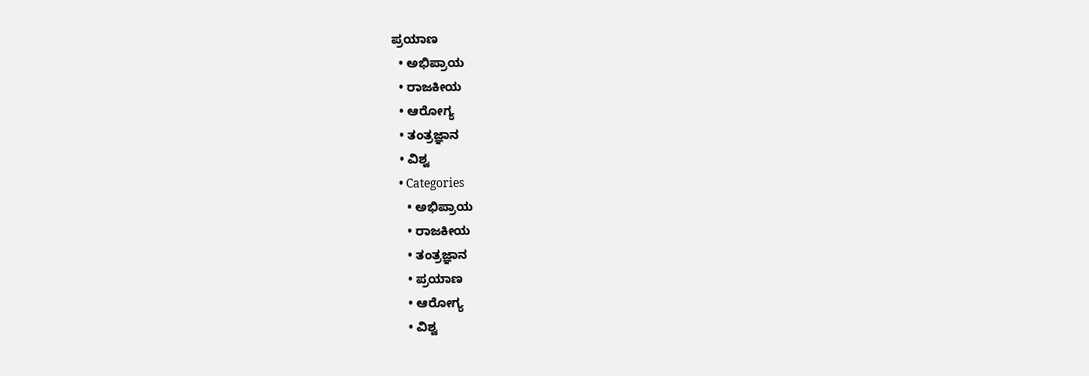ಪ್ರಯಾಣ
  • ಅಭಿಪ್ರಾಯ
  • ರಾಜಕೀಯ
  • ಆರೋಗ್ಯ
  • ತಂತ್ರಜ್ಞಾನ
  • ವಿಶ್ವ
  • Categories
    • ಅಭಿಪ್ರಾಯ
    • ರಾಜಕೀಯ
    • ತಂತ್ರಜ್ಞಾನ
    • ಪ್ರಯಾಣ
    • ಆರೋಗ್ಯ
    • ವಿಶ್ವ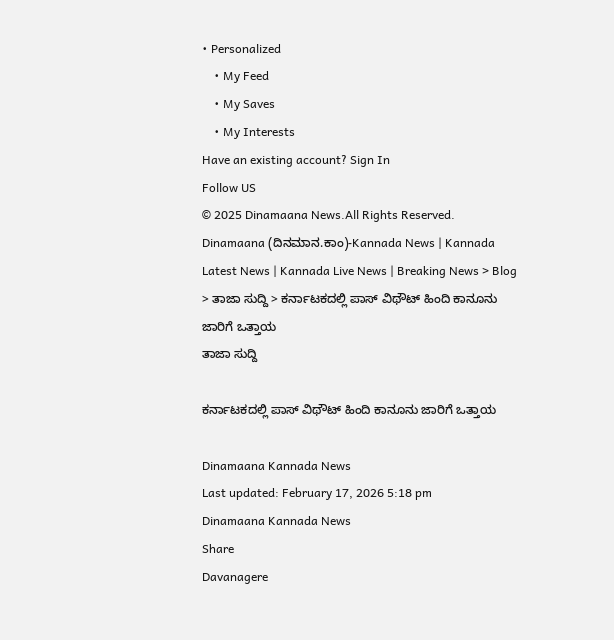• Personalized
    • My Feed
    • My Saves
    • My Interests
Have an existing account? Sign In
Follow US
© 2025 Dinamaana News.All Rights Reserved.
Dinamaana (ದಿನಮಾನ.ಕಾಂ)-Kannada News | Kannada Latest News | Kannada Live News | Breaking News > Blog > ತಾಜಾ ಸುದ್ದಿ > ಕರ್ನಾಟಕದಲ್ಲಿ ಪಾಸ್ ವಿಥೌಟ್ ಹಿಂದಿ ಕಾನೂನು ಜಾರಿಗೆ ಒತ್ತಾಯ
ತಾಜಾ ಸುದ್ದಿ

ಕರ್ನಾಟಕದಲ್ಲಿ ಪಾಸ್ ವಿಥೌಟ್ ಹಿಂದಿ ಕಾನೂನು ಜಾರಿಗೆ ಒತ್ತಾಯ

Dinamaana Kannada News
Last updated: February 17, 2026 5:18 pm
Dinamaana Kannada News
Share
Davanagere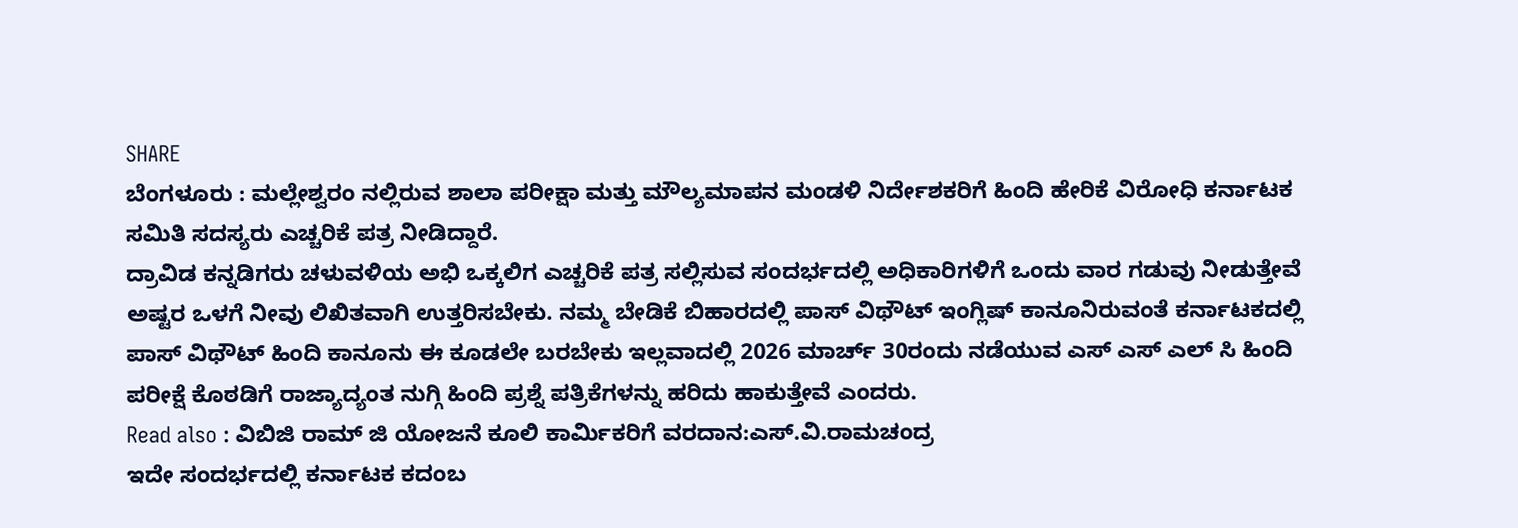SHARE
ಬೆಂಗಳೂರು : ಮಲ್ಲೇಶ್ವರಂ ನಲ್ಲಿರುವ ಶಾಲಾ ಪರೀಕ್ಷಾ ಮತ್ತು ಮೌಲ್ಯಮಾಪನ ಮಂಡಳಿ ನಿರ್ದೇಶಕರಿಗೆ ಹಿಂದಿ ಹೇರಿಕೆ ವಿರೋಧಿ ಕರ್ನಾಟಕ ಸಮಿತಿ ಸದಸ್ಯರು ಎಚ್ಚರಿಕೆ ಪತ್ರ ನೀಡಿದ್ದಾರೆ.
ದ್ರಾವಿಡ ಕನ್ನಡಿಗರು ಚಳುವಳಿಯ ಅಭಿ ಒಕ್ಕಲಿಗ ಎಚ್ಚರಿಕೆ ಪತ್ರ ಸಲ್ಲಿಸುವ ಸಂದರ್ಭದಲ್ಲಿ ಅಧಿಕಾರಿಗಳಿಗೆ ಒಂದು ವಾರ ಗಡುವು ನೀಡುತ್ತೇವೆ ಅಷ್ಟರ ಒಳಗೆ ನೀವು ಲಿಖಿತವಾಗಿ ಉತ್ತರಿಸಬೇಕು. ನಮ್ಮ ಬೇಡಿಕೆ ಬಿಹಾರದಲ್ಲಿ ಪಾಸ್ ವಿಥೌಟ್ ಇಂಗ್ಲಿಷ್ ಕಾನೂನಿರುವಂತೆ ಕರ್ನಾಟಕದಲ್ಲಿ ಪಾಸ್ ವಿಥೌಟ್ ಹಿಂದಿ ಕಾನೂನು ಈ ಕೂಡಲೇ ಬರಬೇಕು ಇಲ್ಲವಾದಲ್ಲಿ 2026 ಮಾರ್ಚ್ 30ರಂದು ನಡೆಯುವ ಎಸ್ ಎಸ್ ಎಲ್ ಸಿ ಹಿಂದಿ ಪರೀಕ್ಷೆ ಕೊಠಡಿಗೆ ರಾಜ್ಯಾದ್ಯಂತ ನುಗ್ಗಿ ಹಿಂದಿ ಪ್ರಶ್ನೆ ಪತ್ರಿಕೆಗಳನ್ನು ಹರಿದು ಹಾಕುತ್ತೇವೆ ಎಂದರು.
Read also : ವಿಬಿಜಿ ರಾಮ್ ಜಿ ಯೋಜನೆ ಕೂಲಿ ಕಾರ್ಮಿಕರಿಗೆ ವರದಾನ:ಎಸ್.ವಿ.ರಾಮಚಂದ್ರ
ಇದೇ ಸಂದರ್ಭದಲ್ಲಿ ಕರ್ನಾಟಕ ಕದಂಬ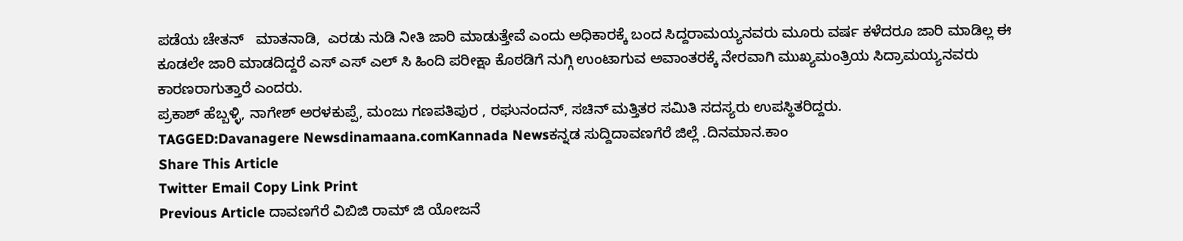ಪಡೆಯ ಚೇತನ್   ಮಾತನಾಡಿ,  ಎರಡು ನುಡಿ ನೀತಿ ಜಾರಿ ಮಾಡುತ್ತೇವೆ ಎಂದು ಅಧಿಕಾರಕ್ಕೆ ಬಂದ ಸಿದ್ದರಾಮಯ್ಯನವರು ಮೂರು ವರ್ಷ ಕಳೆದರೂ ಜಾರಿ ಮಾಡಿಲ್ಲ ಈ ಕೂಡಲೇ ಜಾರಿ ಮಾಡದಿದ್ದರೆ ಎಸ್ ಎಸ್ ಎಲ್ ಸಿ ಹಿಂದಿ ಪರೀಕ್ಷಾ ಕೊಠಡಿಗೆ ನುಗ್ಗಿ ಉಂಟಾಗುವ ಅವಾಂತರಕ್ಕೆ ನೇರವಾಗಿ ಮುಖ್ಯಮಂತ್ರಿಯ ಸಿದ್ರಾಮಯ್ಯನವರು ಕಾರಣರಾಗುತ್ತಾರೆ ಎಂದರು.
ಪ್ರಕಾಶ್ ಹೆಬ್ಬಳ್ಳಿ, ನಾಗೇಶ್ ಅರಳಕುಪ್ಪೆ, ಮಂಜು ಗಣಪತಿಪುರ , ರಘುನಂದನ್, ಸಚಿನ್ ಮತ್ತಿತರ ಸಮಿತಿ ಸದಸ್ಯರು ಉಪಸ್ಥಿತರಿದ್ದರು.
TAGGED:Davanagere Newsdinamaana.comKannada Newsಕನ್ನಡ ಸುದ್ದಿದಾವಣಗೆರೆ ಜಿಲ್ಲೆ .ದಿನಮಾನ.ಕಾಂ
Share This Article
Twitter Email Copy Link Print
Previous Article ದಾವಣಗೆರೆ ವಿಬಿಜಿ ರಾಮ್ ಜಿ ಯೋಜನೆ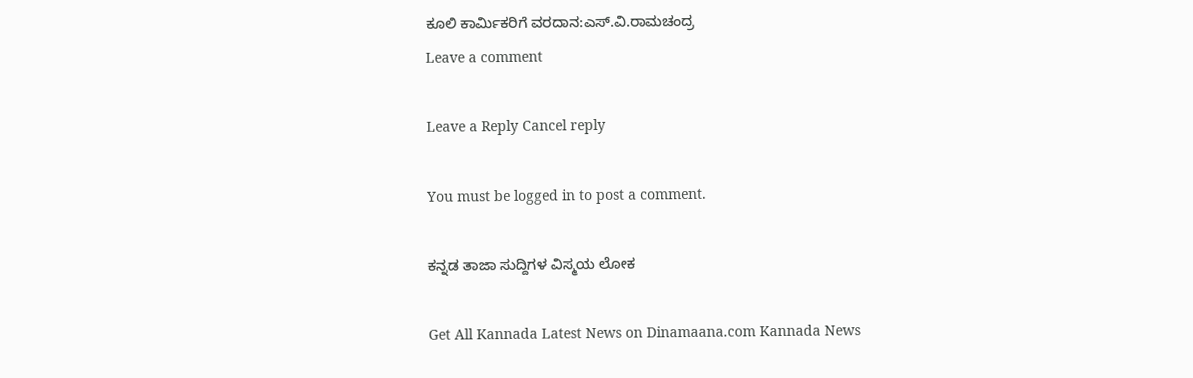ಕೂಲಿ ಕಾರ್ಮಿಕರಿಗೆ ವರದಾನ:ಎಸ್.ವಿ.ರಾಮಚಂದ್ರ
Leave a comment

Leave a Reply Cancel reply

You must be logged in to post a comment.

ಕನ್ನಡ ತಾಜಾ ಸುದ್ದಿಗಳ ವಿಸ್ಮಯ ಲೋಕ

Get All Kannada Latest News on Dinamaana.com Kannada News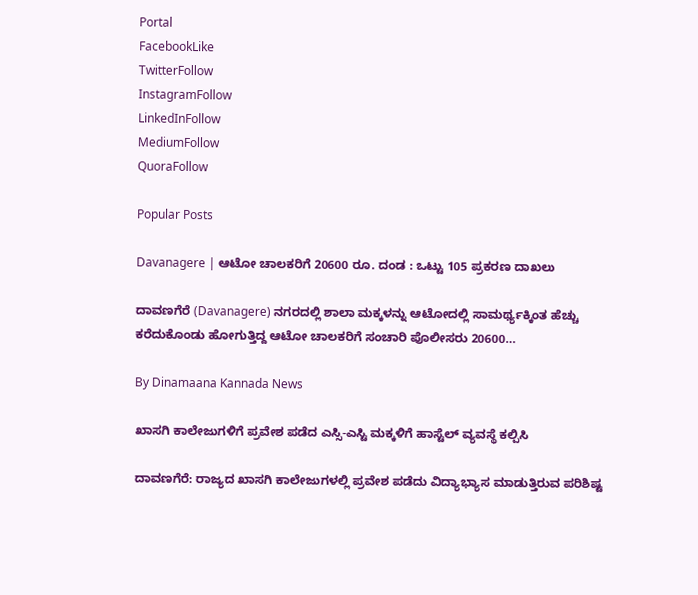Portal
FacebookLike
TwitterFollow
InstagramFollow
LinkedInFollow
MediumFollow
QuoraFollow

Popular Posts

Davanagere | ಆಟೋ ಚಾಲಕರಿಗೆ 20600 ರೂ. ದಂಡ : ಒಟ್ಟು 105 ಪ್ರಕರಣ ದಾಖಲು

ದಾವಣಗೆರೆ (Davanagere) ನಗರದಲ್ಲಿ ಶಾಲಾ ಮಕ್ಕಳನ್ನು ಆಟೋದಲ್ಲಿ ಸಾಮರ್ಥ್ಯಕ್ಕಿಂತ ಹೆಚ್ಚು ಕರೆದುಕೊಂಡು ಹೋಗುತ್ತಿದ್ದ ಆಟೋ ಚಾಲಕರಿಗೆ ಸಂಚಾರಿ ಪೊಲೀಸರು 20600…

By Dinamaana Kannada News

ಖಾಸಗಿ ಕಾಲೇಜುಗಳಿಗೆ ಪ್ರವೇಶ ಪಡೆದ ಎಸ್ಸಿ-ಎಸ್ಟಿ ಮಕ್ಕಳಿಗೆ ಹಾಸ್ಟೆಲ್ ವ್ಯವಸ್ಥೆ ಕಲ್ಪಿಸಿ

ದಾವಣಗೆರೆ: ರಾಜ್ಯದ ಖಾಸಗಿ ಕಾಲೇಜುಗಳಲ್ಲಿ ಪ್ರವೇಶ ಪಡೆದು ವಿದ್ಯಾಭ್ಯಾಸ ಮಾಡುತ್ತಿರುವ ಪರಿಶಿಷ್ಟ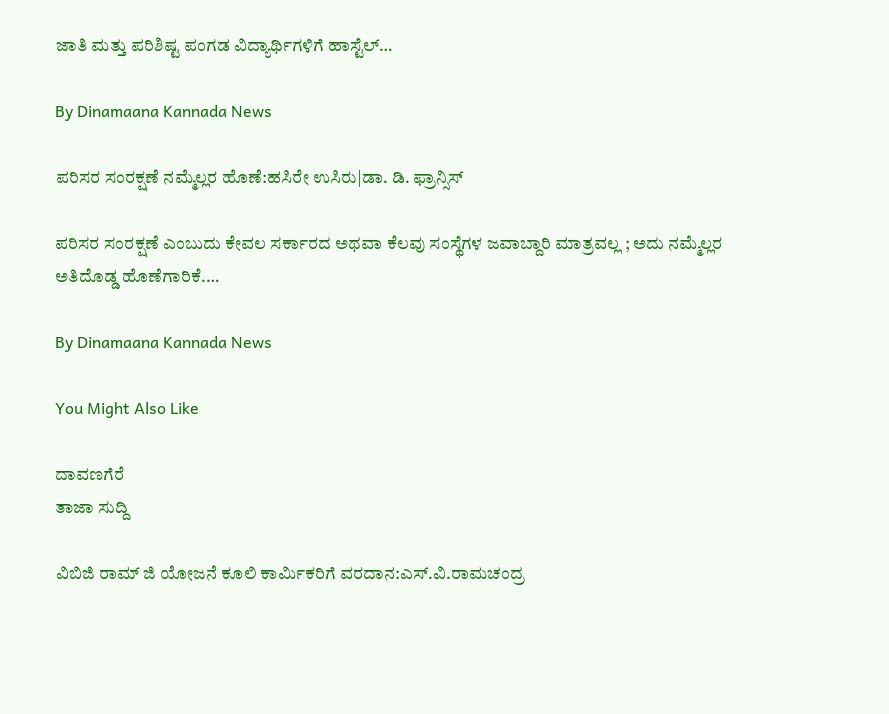ಜಾತಿ ಮತ್ತು ಪರಿಶಿಷ್ಟ ಪಂಗಡ ವಿದ್ಯಾರ್ಥಿಗಳಿಗೆ ಹಾಸ್ಟೆಲ್…

By Dinamaana Kannada News

ಪರಿಸರ ಸಂರಕ್ಷಣೆ ನಮ್ಮೆಲ್ಲರ ಹೊಣೆ:ಹಸಿರೇ ಉಸಿರು|ಡಾ. ಡಿ. ಫ್ರಾನ್ಸಿಸ್

ಪರಿಸರ ಸಂರಕ್ಷಣೆ ಎಂಬುದು ಕೇವಲ ಸರ್ಕಾರದ ಅಥವಾ ಕೆಲವು ಸಂಸ್ಥೆಗಳ ಜವಾಬ್ದಾರಿ ಮಾತ್ರವಲ್ಲ ; ಅದು ನಮ್ಮೆಲ್ಲರ ಅತಿದೊಡ್ಡ ಹೊಣೆಗಾರಿಕೆ.…

By Dinamaana Kannada News

You Might Also Like

ದಾವಣಗೆರೆ
ತಾಜಾ ಸುದ್ದಿ

ವಿಬಿಜಿ ರಾಮ್ ಜಿ ಯೋಜನೆ ಕೂಲಿ ಕಾರ್ಮಿಕರಿಗೆ ವರದಾನ:ಎಸ್.ವಿ.ರಾಮಚಂದ್ರ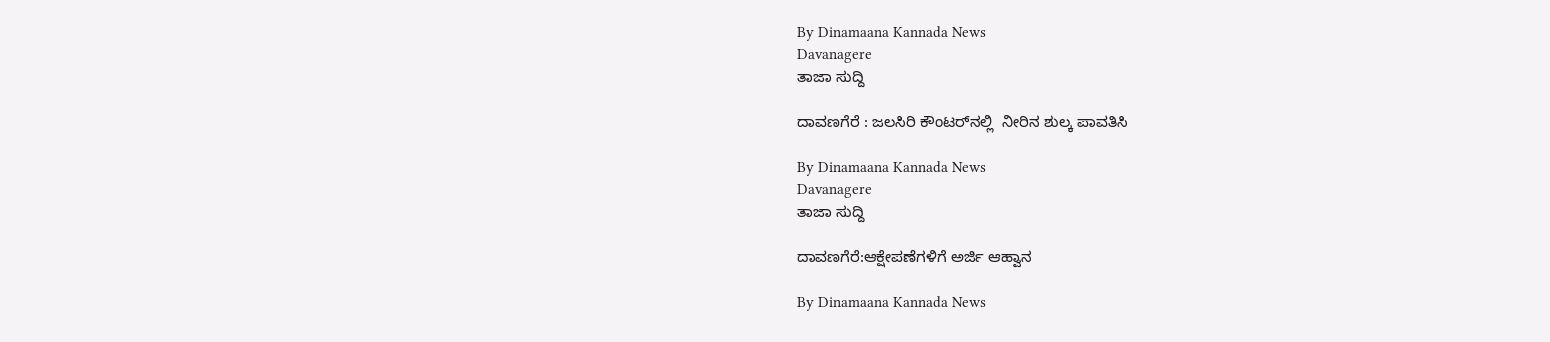By Dinamaana Kannada News
Davanagere
ತಾಜಾ ಸುದ್ದಿ

ದಾವಣಗೆರೆ : ಜಲಸಿರಿ ಕೌಂಟರ್‌ನಲ್ಲಿ  ನೀರಿನ ಶುಲ್ಕ ಪಾವತಿಸಿ

By Dinamaana Kannada News
Davanagere
ತಾಜಾ ಸುದ್ದಿ

ದಾವಣಗೆರೆ:ಆಕ್ಷೇಪಣೆಗಳಿಗೆ ಅರ್ಜಿ ಆಹ್ವಾನ

By Dinamaana Kannada News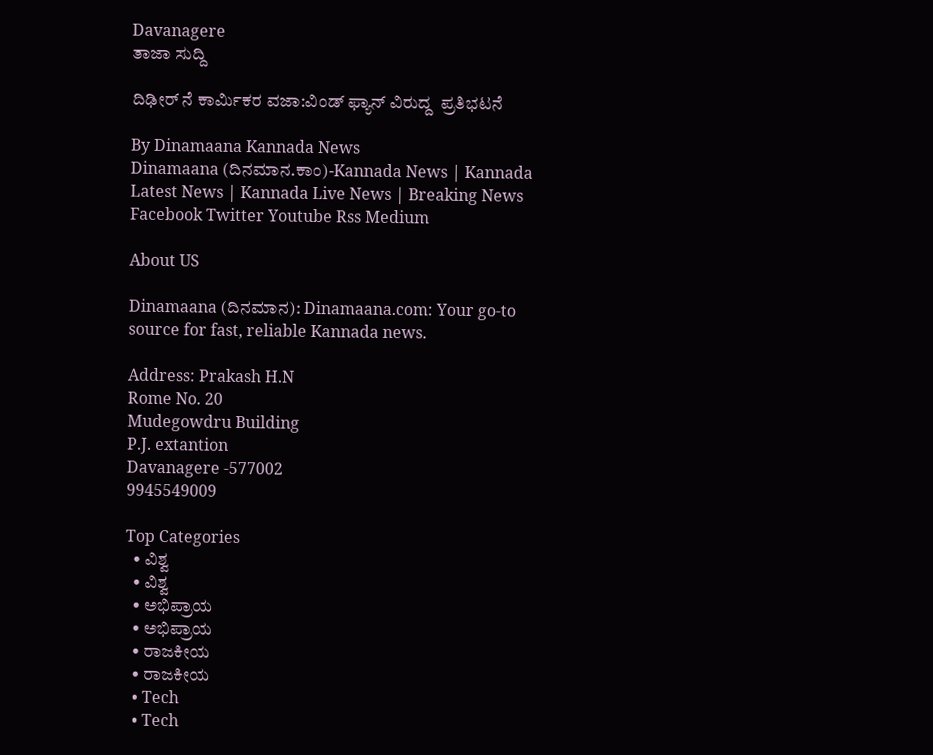Davanagere
ತಾಜಾ ಸುದ್ದಿ

ದಿಢೀರ್ ನೆ ಕಾರ್ಮಿಕರ ವಜಾ‌:ವಿಂಡ್ ಫ್ಯಾನ್ ವಿರುದ್ದ  ಪ್ರತಿಭಟನೆ

By Dinamaana Kannada News
Dinamaana (ದಿನಮಾನ.ಕಾಂ)-Kannada News | Kannada Latest News | Kannada Live News | Breaking News
Facebook Twitter Youtube Rss Medium

About US

Dinamaana (ದಿನಮಾನ): Dinamaana.com: Your go-to source for fast, reliable Kannada news.

Address: Prakash H.N
Rome No. 20
Mudegowdru Building
P.J. extantion
Davanagere -577002
9945549009

Top Categories
  • ವಿಶ್ವ
  • ವಿಶ್ವ
  • ಅಭಿಪ್ರಾಯ
  • ಅಭಿಪ್ರಾಯ
  • ರಾಜಕೀಯ
  • ರಾಜಕೀಯ
  • Tech
  • Tech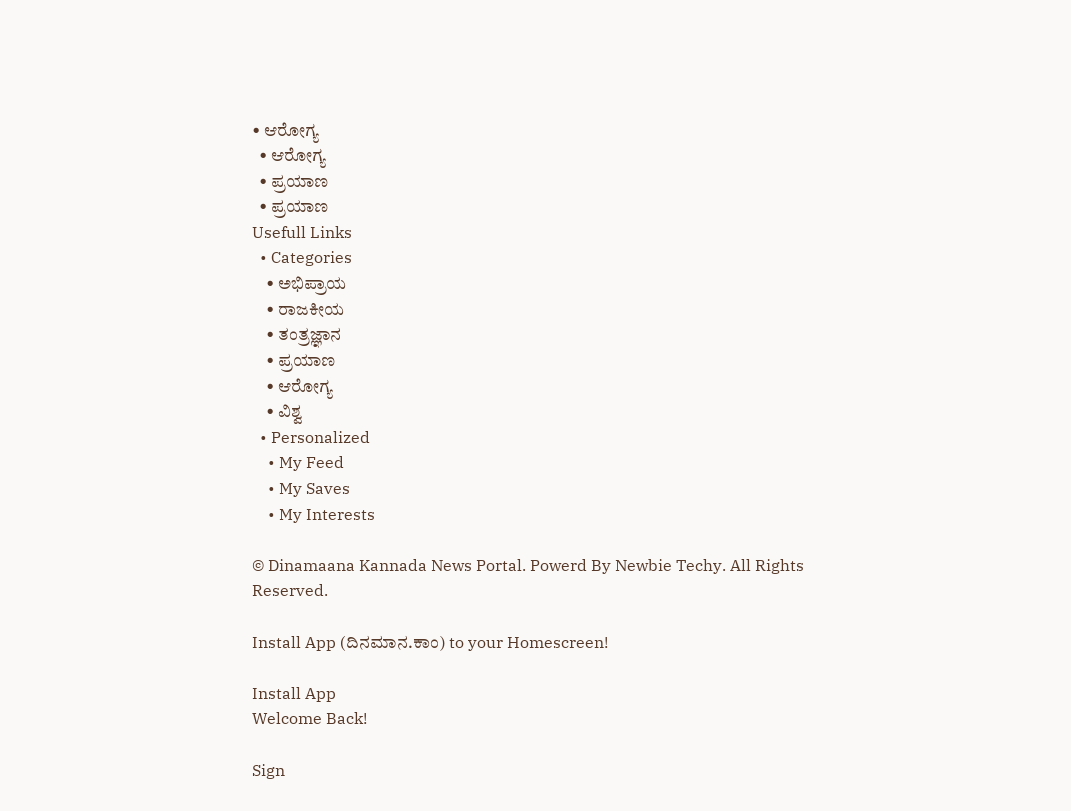• ಆರೋಗ್ಯ
  • ಆರೋಗ್ಯ
  • ಪ್ರಯಾಣ
  • ಪ್ರಯಾಣ
Usefull Links
  • Categories
    • ಅಭಿಪ್ರಾಯ
    • ರಾಜಕೀಯ
    • ತಂತ್ರಜ್ಞಾನ
    • ಪ್ರಯಾಣ
    • ಆರೋಗ್ಯ
    • ವಿಶ್ವ
  • Personalized
    • My Feed
    • My Saves
    • My Interests

© Dinamaana Kannada News Portal. Powerd By Newbie Techy. All Rights Reserved.

Install App (ದಿನಮಾನ.ಕಾಂ) to your Homescreen!

Install App
Welcome Back!

Sign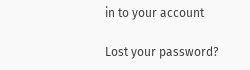in to your account

Lost your password?